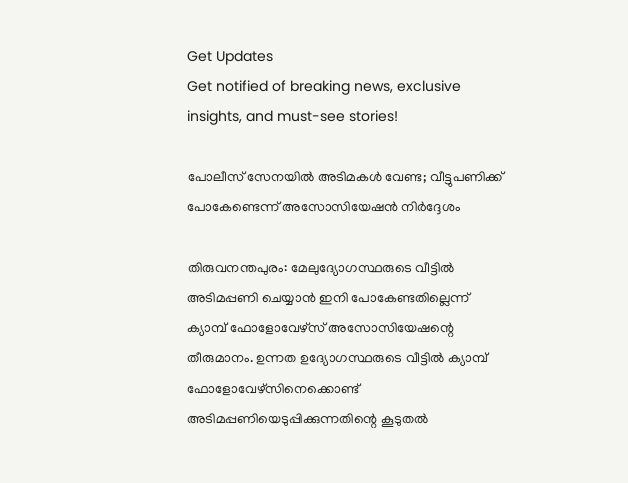Get Updates
Get notified of breaking news, exclusive insights, and must-see stories!

പോലീസ് സേനയിൽ അടിമകൾ വേണ്ട; വീട്ടുപണിക്ക് പോകേണ്ടെന്ന് അസോസിയേഷൻ നിർദ്ദേശം

തിരുവനന്തപുരം: മേലുദ്യോഗസ്ഥരുടെ വീട്ടിൽ അടിമപ്പണി ചെയ്യാൻ ഇനി പോകേണ്ടതില്ലെന്ന് ക്യാമ്പ് ഫോളോവേഴ്സ് അസോസിയേഷന്റെ തീരുമാനം. ഉന്നത ഉദ്യോഗസ്ഥരുടെ വീട്ടിൽ ക്യാമ്പ് ഫോളോവേഴ്സിനെക്കൊണ്ട് അടിമപ്പണിയെടുപ്പിക്കുന്നതിന്റെ കൂടുതൽ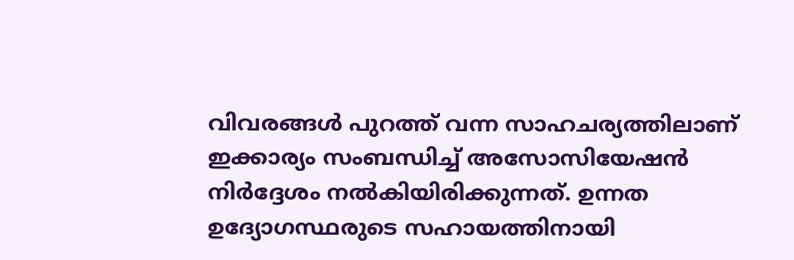വിവരങ്ങൾ പുറത്ത് വന്ന സാഹചര്യത്തിലാണ് ഇക്കാര്യം സംബന്ധിച്ച് അസോസിയേഷൻ നിർദ്ദേശം നൽകിയിരിക്കുന്നത്. ഉന്നത ഉദ്യോഗസ്ഥരുടെ സഹായത്തിനായി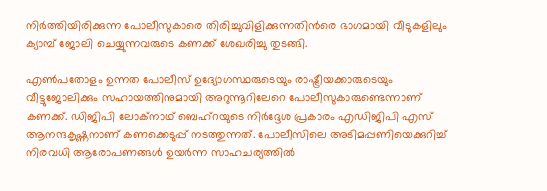നിർത്തിയിരിക്കുന്ന പോലീസുകാരെ തിരിച്ചുവിളിക്കുന്നതിൻരെ ഭാഗമായി വീടുകളിലും ക്യാമ്പ് ജോലി ചെയ്യുന്നവരുടെ കണക്ക് ശേഖരിച്ചു തുടങ്ങി.

എൺപതോളം ഉന്നത പോലീസ് ഉദ്യോഗസ്ഥരുടെയും രാഷ്ട്രീയക്കാരുടെയും വീട്ടുജോലിക്കും സഹായത്തിനുമായി അറുന്നൂറിലേറെ പോലീസുകാരുണ്ടെന്നാണ് കണക്ക്. ഡിജിപി ലോക്നാഥ് ബെഹ്റയുടെ നിർദ്ദേശ പ്രകാരം എഡിജിപി എസ് ആനന്ദകൃഷ്ണനാണ് കണക്കെടുപ്പ് നടത്തുന്നത്. പോലീസിലെ അടിമപ്പണിയെക്കുറിച്ച് നിരവധി ആരോപണങ്ങൾ ഉയർന്ന സാഹചര്യത്തിൽ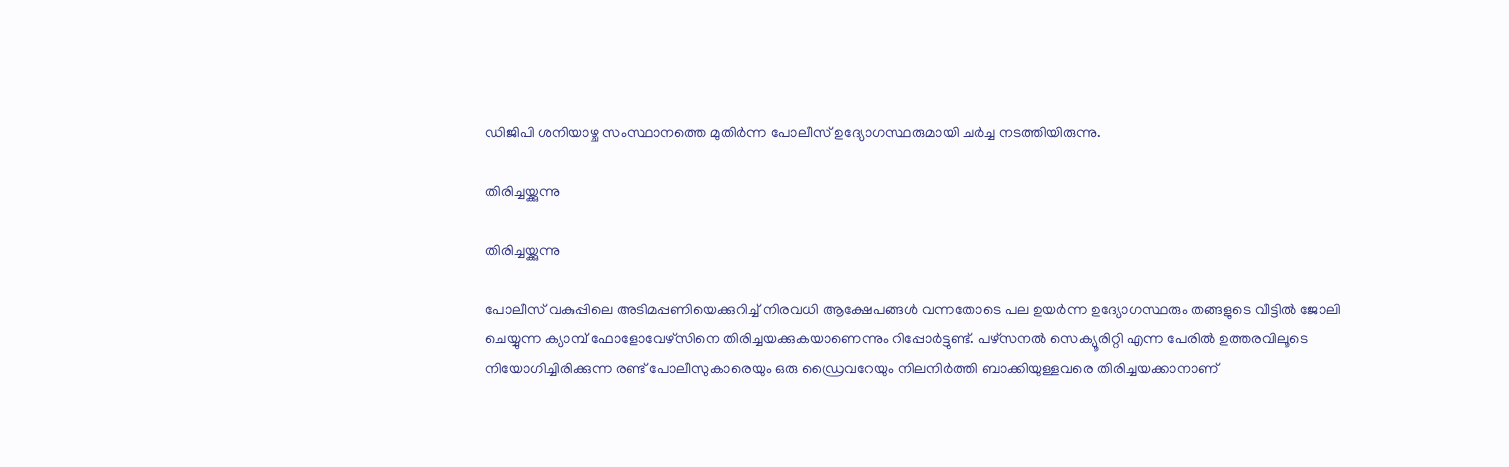ഡിജിപി ശനിയാഴ്ച സംസ്ഥാനത്തെ മുതിർന്ന പോലീസ് ഉദ്യോഗസ്ഥരുമായി ചർച്ച നടത്തിയിരുന്നു.

തിരിച്ചയ്ക്കുന്നു

തിരിച്ചയ്ക്കുന്നു

പോലീസ് വകുപ്പിലെ അടിമപ്പണിയെക്കുറിച്ച് നിരവധി ആക്ഷേപങ്ങൾ വന്നതോടെ പല ഉയർന്ന ഉദ്യോഗസ്ഥരും തങ്ങളുടെ വീട്ടിൽ ജോലി ചെയ്യുന്ന ക്യാമ്പ് ഫോളോവേഴ്സിനെ തിരിച്ചയക്കുകയാണെന്നും റിപ്പോർട്ടുണ്ട്. പഴ്സനൽ സെക്യൂരിറ്റി എന്ന പേരിൽ ഉത്തരവിലൂടെ നിയോഗിച്ചിരിക്കുന്ന രണ്ട് പോലീസുകാരെയും ഒരു ഡ്രൈവറേയും നിലനിർത്തി ബാക്കിയുള്ളവരെ തിരിച്ചയക്കാനാണ്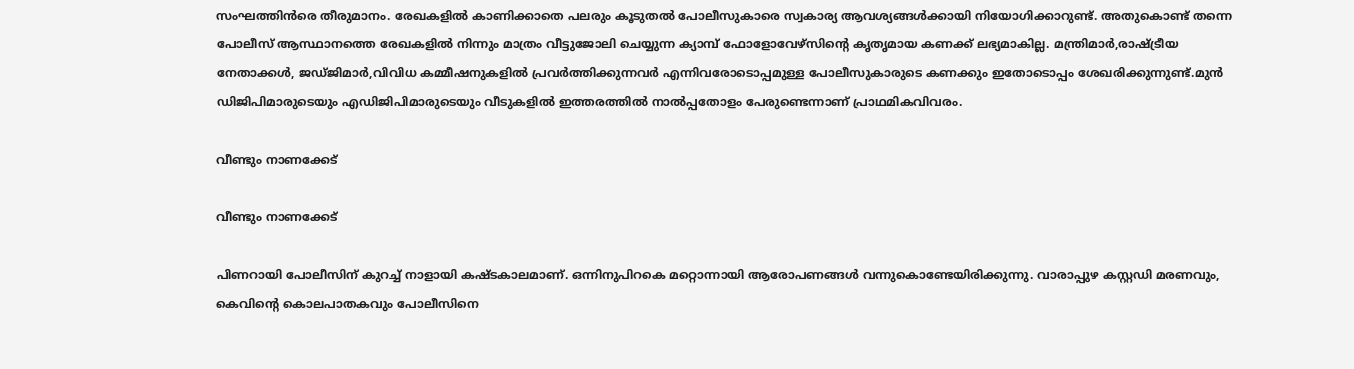സംഘത്തിൻരെ തീരുമാനം. രേഖകളിൽ കാണിക്കാതെ പലരും കൂടുതൽ പോലീസുകാരെ സ്വകാര്യ ആവശ്യങ്ങൾക്കായി നിയോഗിക്കാറുണ്ട്. അതുകൊണ്ട് തന്നെ പോലീസ് ആസ്ഥാനത്തെ രേഖകളിൽ നിന്നും മാത്രം വീട്ടുജോലി ചെയ്യുന്ന ക്യാമ്പ് ഫോളോവേഴ്സിന്റെ കൃതൃമായ കണക്ക് ലഭ്യമാകില്ല. മന്ത്രിമാർ,രാഷ്ട്രീയ നേതാക്കൾ, ജഡ്ജിമാർ,വിവിധ കമ്മീഷനുകളിൽ പ്രവർത്തിക്കുന്നവർ എന്നിവരോടൊപ്പമുള്ള പോലീസുകാരുടെ കണക്കും ഇതോടൊപ്പം ശേഖരിക്കുന്നുണ്ട്.മുന്‍ ഡിജിപിമാരുടെയും എഡിജിപിമാരുടെയും വീടുകളില്‍ ഇത്തരത്തില്‍ നാല്‍പ്പതോളം പേരുണ്ടെന്നാണ് പ്രാഥമികവിവരം.

വീണ്ടും നാണക്കേട്

വീണ്ടും നാണക്കേട്

പിണറായി പോലീസിന് കുറച്ച് നാളായി കഷ്ടകാലമാണ്. ഒന്നിനുപിറകെ മറ്റൊന്നായി ആരോപണങ്ങൾ വന്നുകൊണ്ടേയിരിക്കുന്നു. വാരാപ്പുഴ കസ്റ്റഡി മരണവും, കെവിന്റെ കൊലപാതകവും പോലീസിനെ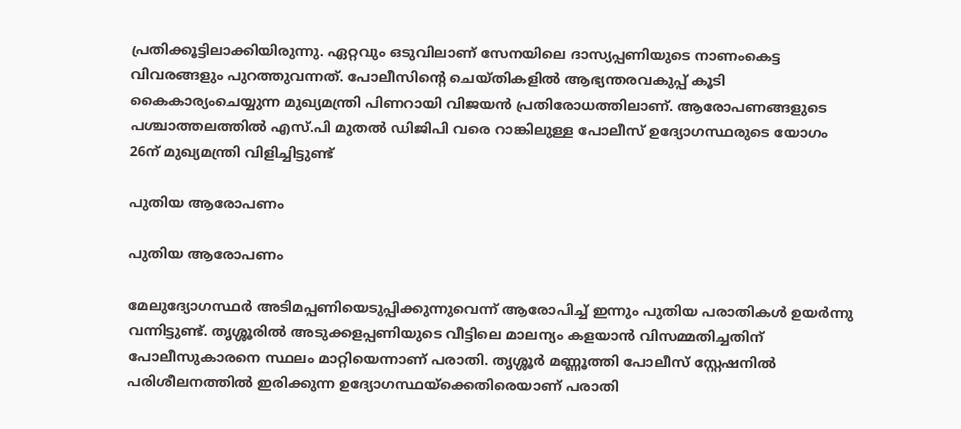പ്രതിക്കൂട്ടിലാക്കിയിരുന്നു. ഏറ്റവും ഒടുവിലാണ് സേനയിലെ ദാസ്യപ്പണിയുടെ നാണംകെട്ട വിവരങ്ങളും പുറത്തുവന്നത്. പോലീസിന്റെ ചെയ്തികളിൽ ആഭ്യന്തരവകുപ്പ് കൂടി കൈകാര്യംചെയ്യുന്ന മുഖ്യമന്ത്രി പിണറായി വിജയൻ പ്രതിരോധത്തിലാണ്. ആരോപണങ്ങളുടെ പശ്ചാത്തലത്തിൽ എസ്.പി മുതൽ ഡിജിപി വരെ റാങ്കിലുള്ള പോലീസ് ഉദ്യോഗസ്ഥരുടെ യോഗം 26ന് മുഖ്യമന്ത്രി വിളിച്ചിട്ടുണ്ട്

പുതിയ ആരോപണം

പുതിയ ആരോപണം

മേലുദ്യോഗസ്ഥർ അടിമപ്പണിയെടുപ്പിക്കുന്നുവെന്ന് ആരോപിച്ച് ഇന്നും പുതിയ പരാതികൾ ഉയർന്നു വന്നിട്ടുണ്ട്. തൃശ്ശൂരിൽ അടുക്കളപ്പണിയുടെ വീട്ടിലെ മാലന്യം കളയാൻ വിസമ്മതിച്ചതിന് പോലീസുകാരനെ സ്ഥലം മാറ്റിയെന്നാണ് പരാതി. തൃശ്ശൂർ മണ്ണൂത്തി പോലീസ് സ്റ്റേഷനിൽ പരിശീലനത്തിൽ ഇരിക്കുന്ന ഉദ്യോഗസ്ഥയ്ക്കെതിരെയാണ് പരാതി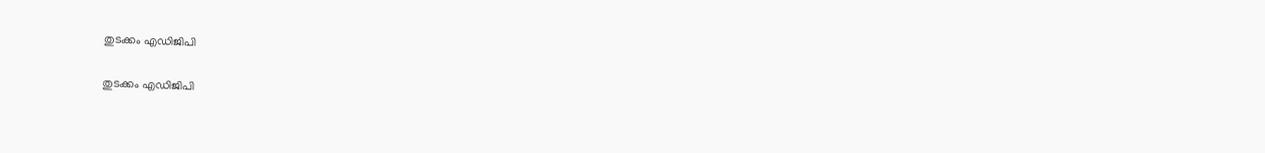തുടക്കം എഡിജിപി

തുടക്കം എഡിജിപി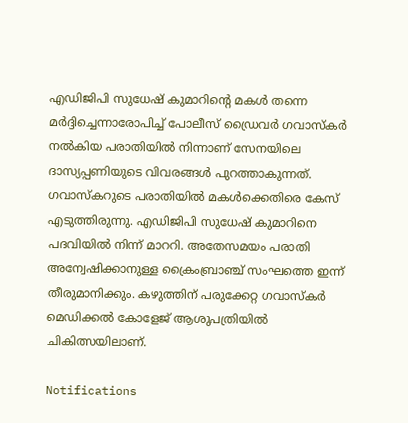എഡിജിപി സുധേഷ് കുമാറിന്റെ മകൾ തന്നെ മർദ്ദിച്ചെന്നാരോപിച്ച് പോലീസ് ഡ്രൈവർ ഗവാസ്കർ നൽകിയ പരാതിയിൽ നിന്നാണ് സേനയിലെ ദാസ്യപ്പണിയുടെ വിവരങ്ങൾ പുറത്താകുന്നത്. ഗവാസ്കറുടെ പരാതിയിൽ മകൾക്കെതിരെ കേസ് എടുത്തിരുന്നു. എഡിജിപി സുധേഷ് കുമാറിനെ പദവിയിൽ നിന്ന് മാററി. അതേസമയം പരാതി അന്വേഷിക്കാനുള്ള ക്രൈംബ്രാഞ്ച് സംഘത്തെ ഇന്ന് തീരുമാനിക്കും. കഴുത്തിന് പരുക്കേറ്റ ഗവാസ്കർ മെഡിക്കൽ കോളേജ് ആശുപത്രിയിൽ ചികിത്സയിലാണ്.

Notifications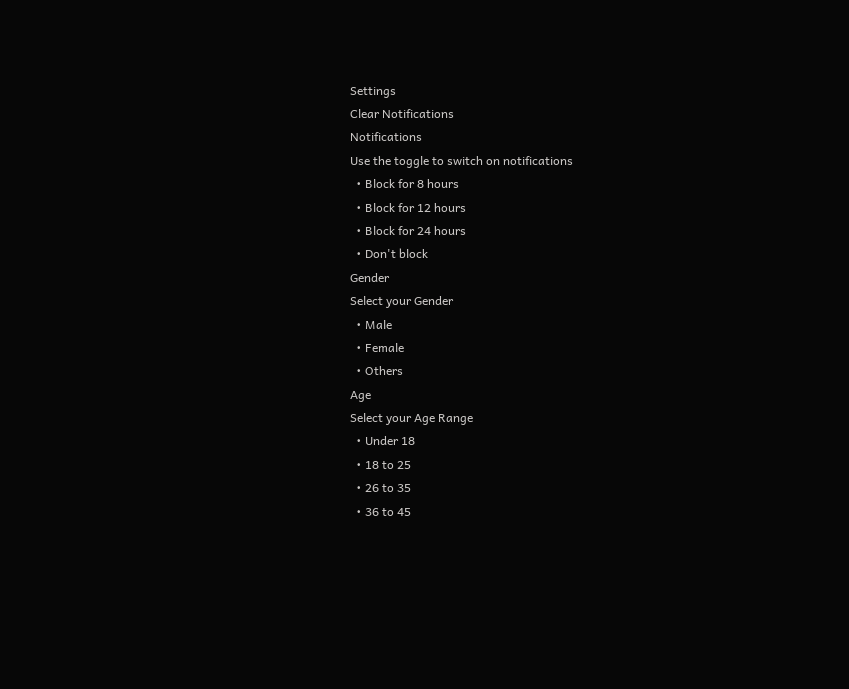Settings
Clear Notifications
Notifications
Use the toggle to switch on notifications
  • Block for 8 hours
  • Block for 12 hours
  • Block for 24 hours
  • Don't block
Gender
Select your Gender
  • Male
  • Female
  • Others
Age
Select your Age Range
  • Under 18
  • 18 to 25
  • 26 to 35
  • 36 to 45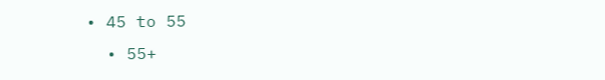• 45 to 55
  • 55+